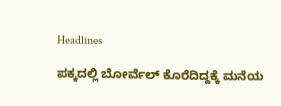Headlines

ಪಕ್ಕದಲ್ಲಿ ಬೋರ್ವೆಲ್ ಕೊರೆದಿದ್ದಕ್ಕೆ ಮನೆಯ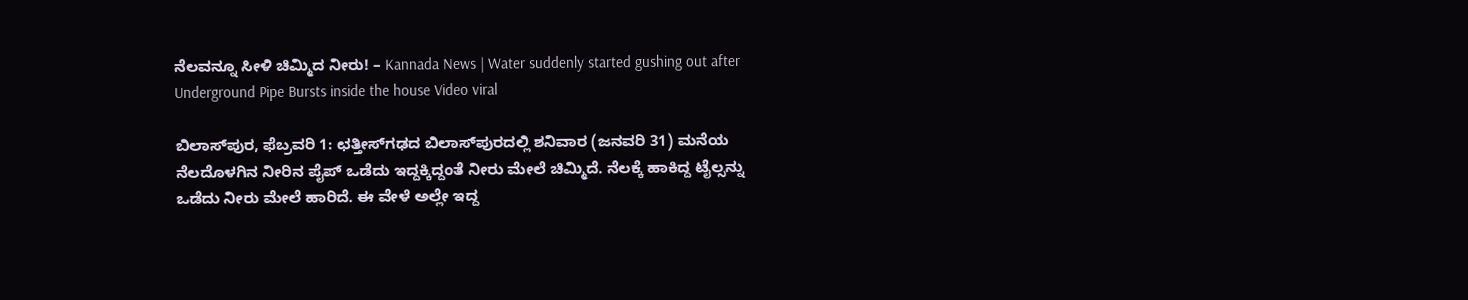ನೆಲವನ್ನೂ ಸೀಳಿ ಚಿಮ್ಮಿದ ನೀರು! – Kannada News | Water suddenly started gushing out after Underground Pipe Bursts inside the house Video viral

ಬಿಲಾಸ್‌ಪುರ, ಫೆಬ್ರವರಿ 1: ಛತ್ತೀಸ್‌ಗಢದ ಬಿಲಾಸ್‌ಪುರದಲ್ಲಿ ಶನಿವಾರ (ಜನವರಿ 31) ಮನೆಯ ನೆಲದೊಳಗಿನ ನೀರಿನ ಪೈಪ್ ಒಡೆದು ಇದ್ದಕ್ಕಿದ್ದಂತೆ ನೀರು ಮೇಲೆ ಚಿಮ್ಮಿದೆ. ನೆಲಕ್ಕೆ ಹಾಕಿದ್ದ ಟೈಲ್ಸನ್ನು ಒಡೆದು ನೀರು ಮೇಲೆ ಹಾರಿದೆ. ಈ ವೇಳೆ ಅಲ್ಲೇ ಇದ್ದ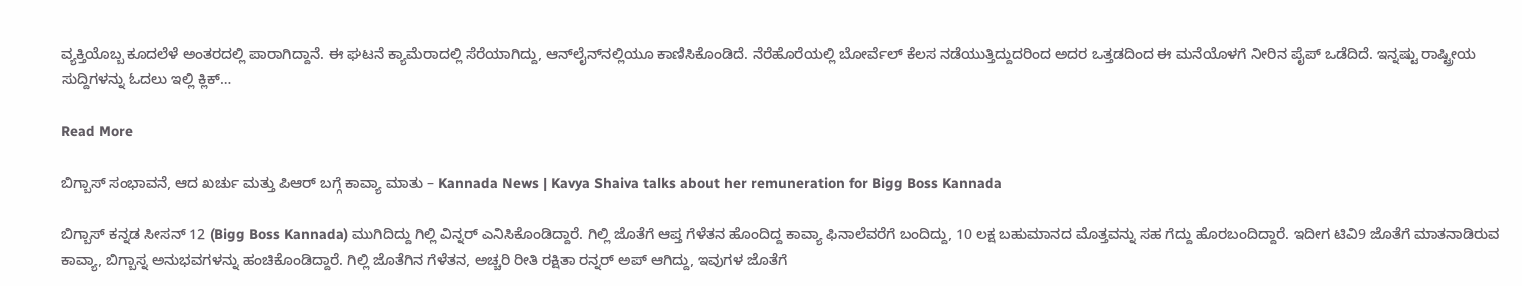ವ್ಯಕ್ತಿಯೊಬ್ಬ ಕೂದಲೆಳೆ ಅಂತರದಲ್ಲಿ ಪಾರಾಗಿದ್ದಾನೆ. ಈ ಘಟನೆ ಕ್ಯಾಮೆರಾದಲ್ಲಿ ಸೆರೆಯಾಗಿದ್ದು, ಆನ್‌ಲೈನ್‌ನಲ್ಲಿಯೂ ಕಾಣಿಸಿಕೊಂಡಿದೆ. ನೆರೆಹೊರೆಯಲ್ಲಿ ಬೋರ್ವೆಲ್ ಕೆಲಸ ನಡೆಯುತ್ತಿದ್ದುದರಿಂದ ಅದರ ಒತ್ತಡದಿಂದ ಈ ಮನೆಯೊಳಗೆ ನೀರಿನ ಪೈಪ್ ಒಡೆದಿದೆ. ಇನ್ನಷ್ಟು ರಾಷ್ಟ್ರೀಯ ಸುದ್ದಿಗಳನ್ನು ಓದಲು ಇಲ್ಲಿ ಕ್ಲಿಕ್…

Read More

ಬಿಗ್ಬಾಸ್ ಸಂಭಾವನೆ, ಆದ ಖರ್ಚು ಮತ್ತು ಪಿಆರ್ ಬಗ್ಗೆ ಕಾವ್ಯಾ ಮಾತು – Kannada News | Kavya Shaiva talks about her remuneration for Bigg Boss Kannada

ಬಿಗ್ಬಾಸ್ ಕನ್ನಡ ಸೀಸನ್ 12 (Bigg Boss Kannada) ಮುಗಿದಿದ್ದು ಗಿಲ್ಲಿ ವಿನ್ನರ್ ಎನಿಸಿಕೊಂಡಿದ್ದಾರೆ. ಗಿಲ್ಲಿ ಜೊತೆಗೆ ಆಪ್ತ ಗೆಳೆತನ ಹೊಂದಿದ್ದ ಕಾವ್ಯಾ ಫಿನಾಲೆವರೆಗೆ ಬಂದಿದ್ದು, 10 ಲಕ್ಷ ಬಹುಮಾನದ ಮೊತ್ತವನ್ನು ಸಹ ಗೆದ್ದು ಹೊರಬಂದಿದ್ದಾರೆ. ಇದೀಗ ಟಿವಿ9 ಜೊತೆಗೆ ಮಾತನಾಡಿರುವ ಕಾವ್ಯಾ, ಬಿಗ್ಬಾಸ್ನ ಅನುಭವಗಳನ್ನು ಹಂಚಿಕೊಂಡಿದ್ದಾರೆ. ಗಿಲ್ಲಿ ಜೊತೆಗಿನ ಗೆಳೆತನ, ಅಚ್ಚರಿ ರೀತಿ ರಕ್ಷಿತಾ ರನ್ನರ್ ಅಪ್ ಆಗಿದ್ದು, ಇವುಗಳ ಜೊತೆಗೆ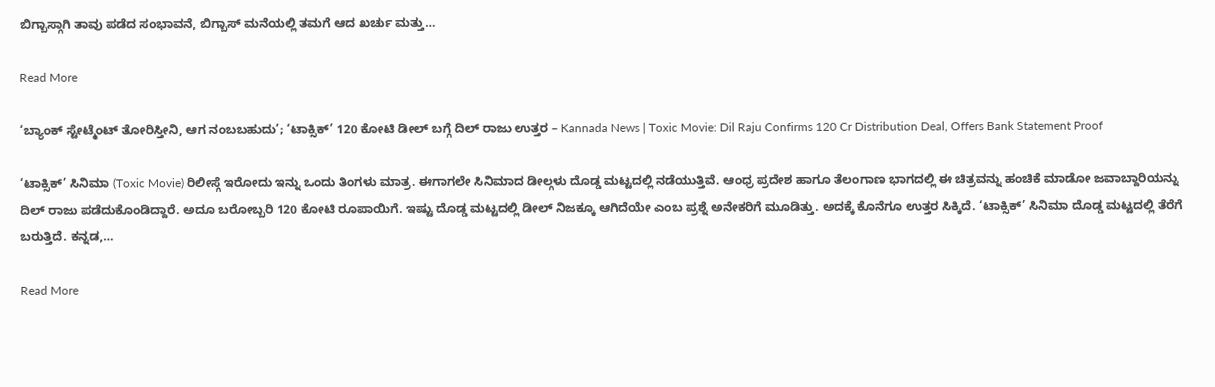ಬಿಗ್ಬಾಸ್ಗಾಗಿ ತಾವು ಪಡೆದ ಸಂಭಾವನೆ, ಬಿಗ್ಬಾಸ್ ಮನೆಯಲ್ಲಿ ತಮಗೆ ಆದ ಖರ್ಚು ಮತ್ತು…

Read More

‘ಬ್ಯಾಂಕ್ ಸ್ಟೇಟ್ಮೆಂಟ್ ತೋರಿಸ್ತೀನಿ, ಆಗ ನಂಬಬಹುದು’; ‘ಟಾಕ್ಸಿಕ್’ 120 ಕೋಟಿ ಡೀಲ್ ಬಗ್ಗೆ ದಿಲ್ ರಾಜು ಉತ್ತರ – Kannada News | Toxic Movie: Dil Raju Confirms 120 Cr Distribution Deal, Offers Bank Statement Proof

‘ಟಾಕ್ಸಿಕ್’ ಸಿನಿಮಾ (Toxic Movie) ರಿಲೀಸ್ಗೆ ಇರೋದು ಇನ್ನು ಒಂದು ತಿಂಗಳು ಮಾತ್ರ. ಈಗಾಗಲೇ ಸಿನಿಮಾದ ಡೀಲ್ಗಳು ದೊಡ್ಡ ಮಟ್ಟದಲ್ಲಿ ನಡೆಯುತ್ತಿವೆ. ಆಂಧ್ರ ಪ್ರದೇಶ ಹಾಗೂ ತೆಲಂಗಾಣ ಭಾಗದಲ್ಲಿ ಈ ಚಿತ್ರವನ್ನು ಹಂಚಿಕೆ ಮಾಡೋ ಜವಾಬ್ದಾರಿಯನ್ನು ದಿಲ್ ರಾಜು ಪಡೆದುಕೊಂಡಿದ್ದಾರೆ. ಅದೂ ಬರೋಬ್ಬರಿ 120 ಕೋಟಿ ರೂಪಾಯಿಗೆ. ಇಷ್ಟು ದೊಡ್ಡ ಮಟ್ಟದಲ್ಲಿ ಡೀಲ್ ನಿಜಕ್ಕೂ ಆಗಿದೆಯೇ ಎಂಬ ಪ್ರಶ್ನೆ ಅನೇಕರಿಗೆ ಮೂಡಿತ್ತು. ಅದಕ್ಕೆ ಕೊನೆಗೂ ಉತ್ತರ ಸಿಕ್ಕಿದೆ. ‘ಟಾಕ್ಸಿಕ್’ ಸಿನಿಮಾ ದೊಡ್ಡ ಮಟ್ಟದಲ್ಲಿ ತೆರೆಗೆ ಬರುತ್ತಿದೆ. ಕನ್ನಡ,…

Read More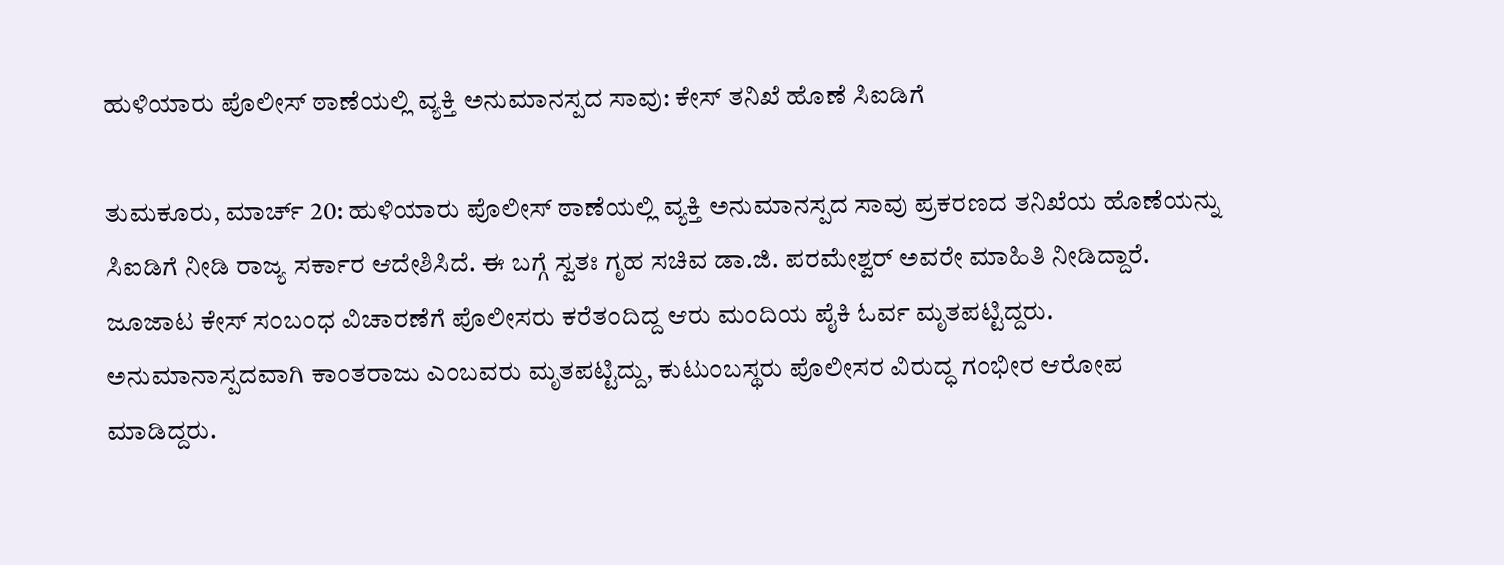ಹುಳಿಯಾರು ಪೊಲೀಸ್ ಠಾಣೆಯಲ್ಲಿ ವ್ಯಕ್ತಿ ಅನುಮಾನಸ್ಪದ ಸಾವು: ಕೇಸ್ ತನಿಖೆ ಹೊಣೆ ಸಿಐಡಿಗೆ

ತುಮಕೂರು, ಮಾರ್ಚ್ 20: ಹುಳಿಯಾರು ಪೊಲೀಸ್ ಠಾಣೆಯಲ್ಲಿ ವ್ಯಕ್ತಿ ಅನುಮಾನಸ್ಪದ ಸಾವು ಪ್ರಕರಣದ ತನಿಖೆಯ ಹೊಣೆಯನ್ನು ಸಿಐಡಿಗೆ ನೀಡಿ ರಾಜ್ಯ ಸರ್ಕಾರ ಆದೇಶಿಸಿದೆ. ಈ ಬಗ್ಗೆ ಸ್ವತಃ ಗೃಹ ಸಚಿವ ಡಾ.ಜಿ. ಪರಮೇಶ್ವರ್ ಅವರೇ ಮಾಹಿತಿ ನೀಡಿದ್ದಾರೆ. ಜೂಜಾಟ ಕೇಸ್ ಸಂಬಂಧ ವಿಚಾರಣೆಗೆ ಪೊಲೀಸರು ಕರೆತಂದಿದ್ದ ಆರು ಮಂದಿಯ ಪೈಕಿ ಓರ್ವ ಮೃತಪಟ್ಟಿದ್ದರು. ಅನುಮಾನಾಸ್ಪದವಾಗಿ ಕಾಂತರಾಜು ಎಂಬವರು ಮೃತಪಟ್ಟಿದ್ದು, ಕುಟುಂಬಸ್ಥರು ಪೊಲೀಸರ ವಿರುದ್ಧ ಗಂಭೀರ ಆರೋಪ ಮಾಡಿದ್ದರು.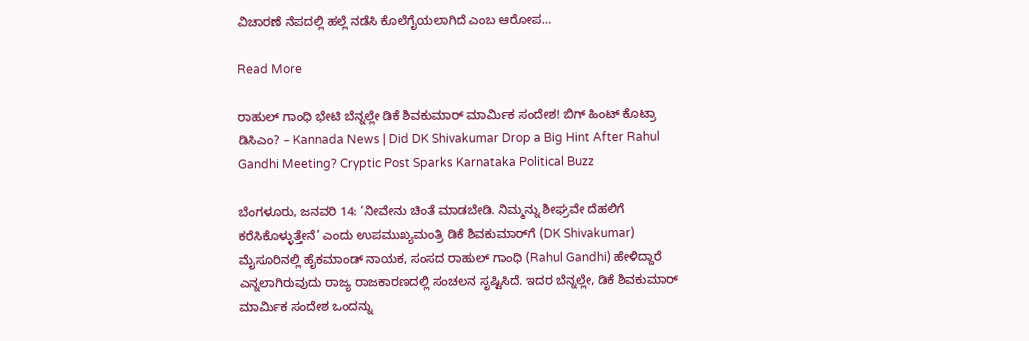ವಿಚಾರಣೆ ನೆಪದಲ್ಲಿ ಹಲ್ಲೆ ನಡೆಸಿ ಕೊಲೆಗೈಯಲಾಗಿದೆ ಎಂಬ ಆರೋಪ…

Read More

ರಾಹುಲ್ ಗಾಂಧಿ ಭೇಟಿ ಬೆನ್ನಲ್ಲೇ ಡಿಕೆ ಶಿವಕುಮಾರ್ ಮಾರ್ಮಿಕ ಸಂದೇಶ! ಬಿಗ್ ಹಿಂಟ್ ಕೊಟ್ರಾ ಡಿಸಿಎಂ? – Kannada News | Did DK Shivakumar Drop a Big Hint After Rahul Gandhi Meeting? Cryptic Post Sparks Karnataka Political Buzz

ಬೆಂಗಳೂರು, ಜನವರಿ 14: ‘ನೀವೇನು ಚಿಂತೆ ಮಾಡಬೇಡಿ. ನಿಮ್ಮನ್ನು ಶೀಘ್ರವೇ ದೆಹಲಿಗೆ ಕರೆಸಿಕೊಳ್ಳುತ್ತೇನೆ’ ಎಂದು ಉಪಮುಖ್ಯಮಂತ್ರಿ ಡಿಕೆ ಶಿವಕುಮಾರ್‌ಗೆ (DK Shivakumar) ಮೈಸೂರಿನಲ್ಲಿ ಹೈಕಮಾಂಡ್ ನಾಯಕ, ಸಂಸದ ರಾಹುಲ್ ಗಾಂಧಿ (Rahul Gandhi) ಹೇಳಿದ್ದಾರೆ ಎನ್ನಲಾಗಿರುವುದು ರಾಜ್ಯ ರಾಜಕಾರಣದಲ್ಲಿ ಸಂಚಲನ ಸೃಷ್ಟಿಸಿದೆ. ಇದರ ಬೆನ್ನಲ್ಲೇ, ಡಿಕೆ ಶಿವಕುಮಾರ್ ಮಾರ್ಮಿಕ ಸಂದೇಶ ಒಂದನ್ನು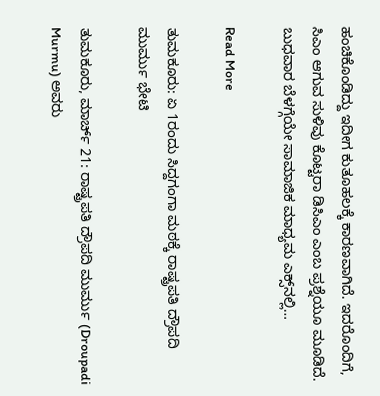ಹಂಚಿಕೊಂಡಿದ್ದು ಇದೀಗ ಕುತೂಹಲಕ್ಕೆ ಕಾರಣವಾಗಿದೆ. ಇದರೊಂದಿಗೆ, ಸಿಎಂ ಆಗುವ ಸುಳಿವು ಕೊಟ್ಟರಾ ಡಿಸಿಎಂ ಎಂಬ ಪ್ರಶ್ನೆಯೂ ಮೂಡಿದೆ. ಬುಧವಾರ ಬೆಳಗ್ಗೆಯೇ ಸಾಮಾಜಿಕ ಮಾಧ್ಯಮ ಎಕ್ಸ್‌ನಲ್ಲಿ…

Read More

ತುಮಕೂರು: ಏ 1ರಂದು ಸಿದ್ದಗಂಗಾ ಮಠಕ್ಕೆ ರಾಷ್ಟ್ರಪತಿ ದ್ರೌಪದಿ ಮುರ್ಮು ಭೇಟಿ

ತುಮಕೂರು, ಮಾರ್ಚ್ 21: ರಾಷ್ಟ್ರಪತಿ ದ್ರೌಪದಿ ಮುರ್ಮು (Droupadi Murmu) ಅವರು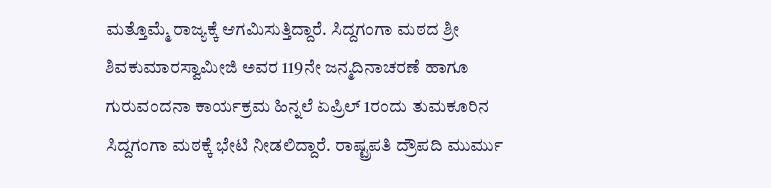ಮತ್ತೊಮ್ಮೆ ರಾಜ್ಯಕ್ಕೆ ಆಗಮಿಸುತ್ತಿದ್ದಾರೆ. ಸಿದ್ದಗಂಗಾ ಮಠದ ಶ್ರೀ ಶಿವಕುಮಾರಸ್ವಾಮೀಜಿ ಅವರ 119ನೇ ಜನ್ಮದಿನಾಚರಣೆ ಹಾಗೂ ಗುರುವಂದನಾ ಕಾರ್ಯಕ್ರಮ ಹಿನ್ನಲೆ ಏಪ್ರಿಲ್ 1ರಂದು ತುಮಕೂರಿನ ಸಿದ್ದಗಂಗಾ ಮಠಕ್ಕೆ ಭೇಟಿ ನೀಡಲಿದ್ದಾರೆ. ರಾಷ್ಟ್ರಪತಿ ದ್ರೌಪದಿ ಮುರ್ಮು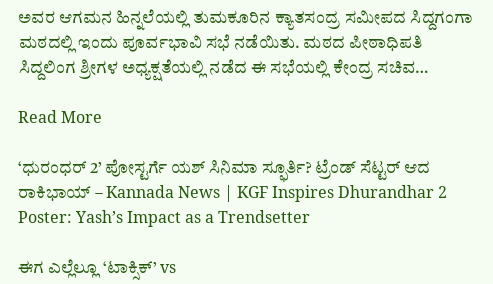ಅವರ ಆಗಮನ ಹಿನ್ನಲೆಯಲ್ಲಿ ತುಮಕೂರಿನ ಕ್ಯಾತಸಂದ್ರ ಸಮೀಪದ ಸಿದ್ದಗಂಗಾ ಮಠದಲ್ಲಿ ಇಂದು ಪೂರ್ವಭಾವಿ ಸಭೆ ನಡೆಯಿತು. ಮಠದ ಪೀಠಾಧಿಪತಿ ಸಿದ್ದಲಿಂಗ ಶ್ರೀಗಳ ಅಧ್ಯಕ್ಷತೆಯಲ್ಲಿ ನಡೆದ ಈ ಸಭೆಯಲ್ಲಿ ಕೇಂದ್ರ ಸಚಿವ…

Read More

‘ಧುರಂಧರ್ 2’ ಪೋಸ್ಟರ್ಗೆ ಯಶ್ ಸಿನಿಮಾ ಸ್ಫೂರ್ತಿ? ಟ್ರೆಂಡ್ ಸೆಟ್ಟರ್ ಆದ ರಾಕಿಭಾಯ್ – Kannada News | KGF Inspires Dhurandhar 2 Poster: Yash’s Impact as a Trendsetter

ಈಗ ಎಲ್ಲೆಲ್ಲೂ ‘ಟಾಕ್ಸಿಕ್’ vs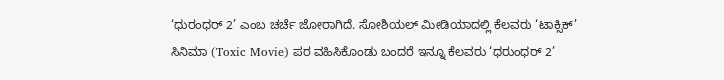‘ಧುರಂಧರ್ 2’ ಎಂಬ ಚರ್ಚೆ ಜೋರಾಗಿದೆ. ಸೋಶಿಯಲ್ ಮೀಡಿಯಾದಲ್ಲಿ ಕೆಲವರು ‘ಟಾಕ್ಸಿಕ್’ ಸಿನಿಮಾ (Toxic Movie) ಪರ ವಹಿಸಿಕೊಂಡು ಬಂದರೆ ಇನ್ನೂ ಕೆಲವರು ‘ಧರುಂಧರ್ 2’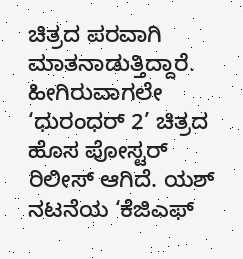ಚಿತ್ರದ ಪರವಾಗಿ ಮಾತನಾಡುತ್ತಿದ್ದಾರೆ. ಹೀಗಿರುವಾಗಲೇ ‘ಧುರಂಧರ್ 2’ ಚಿತ್ರದ ಹೊಸ ಪೋಸ್ಟರ್ ರಿಲೀಸ್ ಆಗಿದೆ. ಯಶ್ ನಟನೆಯ ‘ಕೆಜಿಎಫ್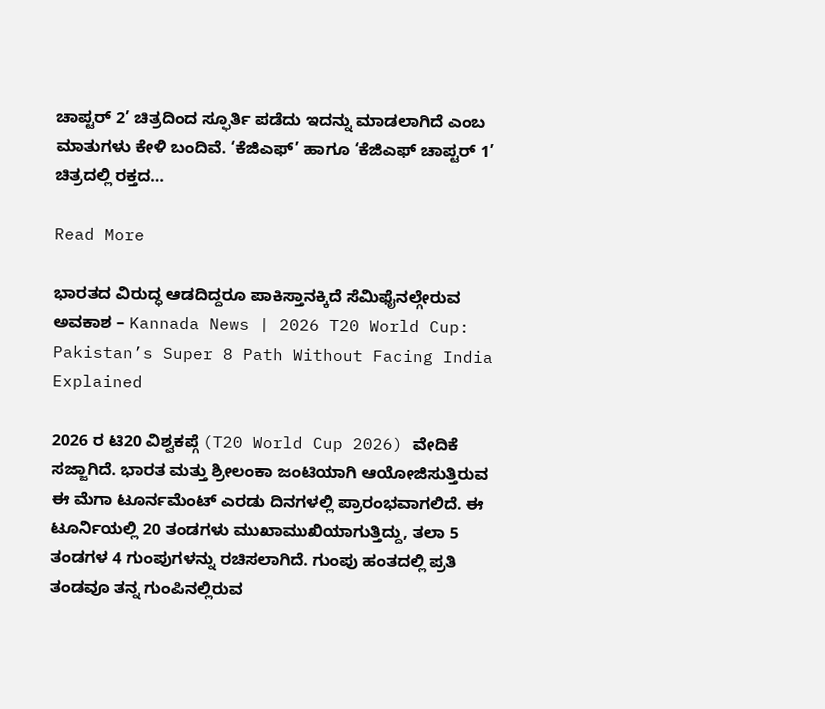ಚಾಪ್ಟರ್ 2’ ಚಿತ್ರದಿಂದ ಸ್ಫೂರ್ತಿ ಪಡೆದು ಇದನ್ನು ಮಾಡಲಾಗಿದೆ ಎಂಬ ಮಾತುಗಳು ಕೇಳಿ ಬಂದಿವೆ. ‘ಕೆಜಿಎಫ್’ ಹಾಗೂ ‘ಕೆಜಿಎಫ್ ಚಾಪ್ಟರ್ 1’ ಚಿತ್ರದಲ್ಲಿ ರಕ್ತದ…

Read More

ಭಾರತದ ವಿರುದ್ಧ ಆಡದಿದ್ದರೂ ಪಾಕಿಸ್ತಾನಕ್ಕಿದೆ ಸೆಮಿಫೈನಲ್ಗೇರುವ ಅವಕಾಶ – Kannada News | 2026 T20 World Cup: Pakistan’s Super 8 Path Without Facing India Explained

2026 ರ ಟಿ20 ವಿಶ್ವಕಪ್ಗೆ (T20 World Cup 2026) ವೇದಿಕೆ ಸಜ್ಜಾಗಿದೆ. ಭಾರತ ಮತ್ತು ಶ್ರೀಲಂಕಾ ಜಂಟಿಯಾಗಿ ಆಯೋಜಿಸುತ್ತಿರುವ ಈ ಮೆಗಾ ಟೂರ್ನಮೆಂಟ್ ಎರಡು ದಿನಗಳಲ್ಲಿ ಪ್ರಾರಂಭವಾಗಲಿದೆ. ಈ ಟೂರ್ನಿಯಲ್ಲಿ 20 ತಂಡಗಳು ಮುಖಾಮುಖಿಯಾಗುತ್ತಿದ್ದು, ತಲಾ 5 ತಂಡಗಳ 4 ಗುಂಪುಗಳನ್ನು ರಚಿಸಲಾಗಿದೆ. ಗುಂಪು ಹಂತದಲ್ಲಿ ಪ್ರತಿ ತಂಡವೂ ತನ್ನ ಗುಂಪಿನಲ್ಲಿರುವ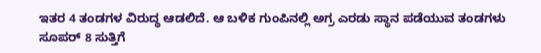ಇತರ 4 ತಂಡಗಳ ವಿರುದ್ಧ ಆಡಲಿದೆ. ಆ ಬಳಿಕ ಗುಂಪಿನಲ್ಲಿ ಅಗ್ರ ಎರಡು ಸ್ಥಾನ ಪಡೆಯುವ ತಂಡಗಳು ಸೂಪರ್ 8 ಸುತ್ತಿಗೆ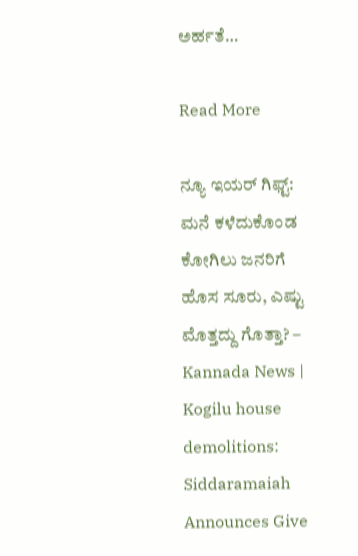ಅರ್ಹತೆ…

Read More

ನ್ಯೂ ಇಯರ್ ಗಿಫ್ಟ್: ಮನೆ ಕಳೆದುಕೊಂಡ ಕೋಗಿಲು ಜನರಿಗೆ ಹೊಸ ಸೂರು, ಎಷ್ಟು ಮೊತ್ತದ್ದು ಗೊತ್ತಾ? – Kannada News | Kogilu house demolitions: Siddaramaiah Announces Give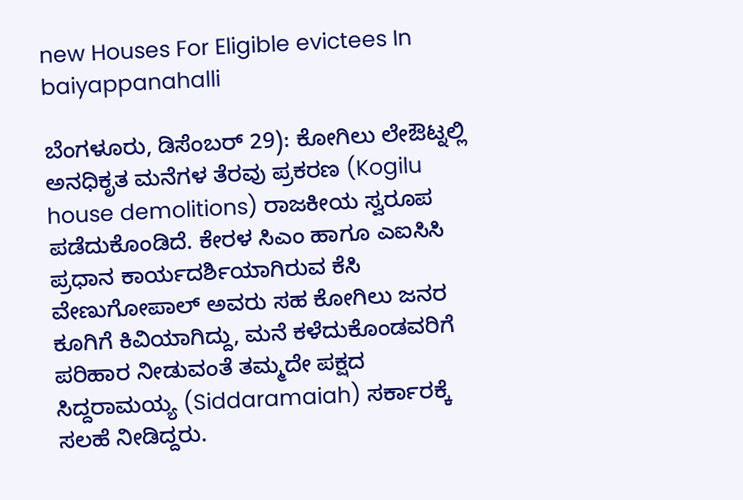new Houses For Eligible evictees In baiyappanahalli

ಬೆಂಗಳೂರು, ಡಿಸೆಂಬರ್ 29): ಕೋಗಿಲು ಲೇಔಟ್ನಲ್ಲಿ ಅನಧಿಕೃತ ಮನೆಗಳ ತೆರವು ಪ್ರಕರಣ (Kogilu house demolitions) ರಾಜಕೀಯ ಸ್ವರೂಪ ಪಡೆದುಕೊಂಡಿದೆ. ಕೇರಳ ಸಿಎಂ ಹಾಗೂ ಎಐಸಿಸಿ ಪ್ರಧಾನ ಕಾರ್ಯದರ್ಶಿಯಾಗಿರುವ ಕೆಸಿ ವೇಣುಗೋಪಾಲ್ ಅವರು ಸಹ ಕೋಗಿಲು ಜನರ ಕೂಗಿಗೆ ಕಿವಿಯಾಗಿದ್ದು, ಮನೆ ಕಳೆದುಕೊಂಡವರಿಗೆ ಪರಿಹಾರ ನೀಡುವಂತೆ ತಮ್ಮದೇ ಪಕ್ಷದ ಸಿದ್ದರಾಮಯ್ಯ (Siddaramaiah) ಸರ್ಕಾರಕ್ಕೆ ಸಲಹೆ ನೀಡಿದ್ದರು.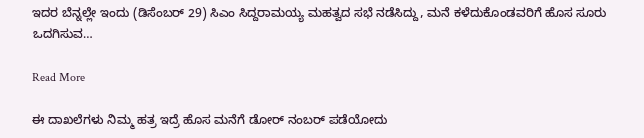ಇದರ ಬೆನ್ನಲ್ಲೇ ಇಂದು (ಡಿಸೆಂಬರ್ 29) ಸಿಎಂ ಸಿದ್ದರಾಮಯ್ಯ ಮಹತ್ವದ ಸಭೆ ನಡೆಸಿದ್ದು, ಮನೆ ಕಳೆದುಕೊಂಡವರಿಗೆ ಹೊಸ ಸೂರು ಒದಗಿಸುವ…

Read More

ಈ ದಾಖಲೆಗಳು ನಿಮ್ಮ ಹತ್ರ ಇದ್ರೆ ಹೊಸ ಮನೆಗೆ ಡೋರ್ ನಂಬರ್ ಪಡೆಯೋದು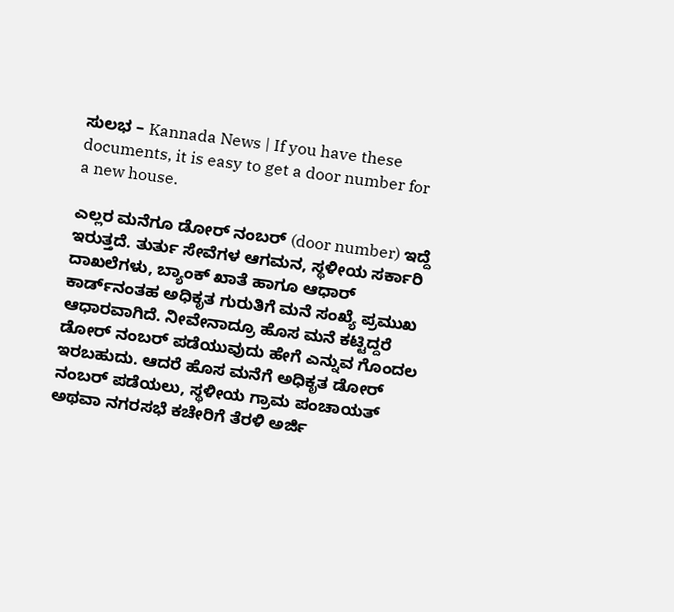ಸುಲಭ – Kannada News | If you have these documents, it is easy to get a door number for a new house.

ಎಲ್ಲರ ಮನೆಗೂ ಡೋರ್ ನಂಬರ್ (door number) ಇದ್ದೆ ಇರುತ್ತದೆ. ತುರ್ತು ಸೇವೆಗಳ ಆಗಮನ, ಸ್ಥಳೀಯ ಸರ್ಕಾರಿ ದಾಖಲೆಗಳು, ಬ್ಯಾಂಕ್ ಖಾತೆ ಹಾಗೂ ಆಧಾರ್ ಕಾರ್ಡ್‌ನಂತಹ ಅಧಿಕೃತ ಗುರುತಿಗೆ ಮನೆ ಸಂಖ್ಯೆ ಪ್ರಮುಖ ಆಧಾರವಾಗಿದೆ. ನೀವೇನಾದ್ರೂ ಹೊಸ ಮನೆ ಕಟ್ಟಿದ್ದರೆ ಡೋರ್ ನಂಬರ್ ಪಡೆಯುವುದು ಹೇಗೆ ಎನ್ನುವ ಗೊಂದಲ ಇರಬಹುದು. ಆದರೆ ಹೊಸ ಮನೆಗೆ ಅಧಿಕೃತ ಡೋರ್ ನಂಬರ್ ಪಡೆಯಲು, ಸ್ಥಳೀಯ ಗ್ರಾಮ ಪಂಚಾಯತ್ ಅಥವಾ ನಗರಸಭೆ ಕಚೇರಿಗೆ ತೆರಳಿ ಅರ್ಜಿ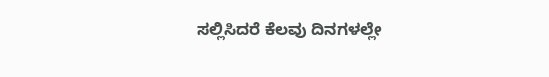ಸಲ್ಲಿಸಿದರೆ ಕೆಲವು ದಿನಗಳಲ್ಲೇ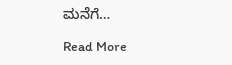ಮನೆಗೆ…

Read More